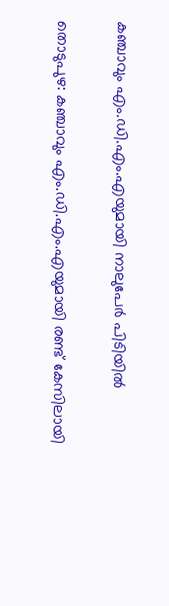കഞ്ചാവും എം.ഡി.എം.എയുമായി നാലുപേർ പിടിയിൽ

തൊടുപുഴ: കഞ്ചാവും എം.ഡി.എം.എയുമായി രണ്ട് കേസിലായി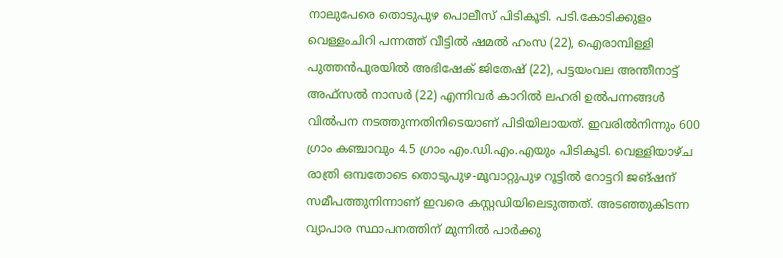നാലുപേരെ തൊടുപുഴ പൊലീസ് പിടികൂടി. പടി.കോടിക്കുളം വെള്ളംചിറി പന്നത്ത് വീട്ടില്‍ ഷമല്‍ ഹംസ (22), ഐരാമ്പിള്ളി പുത്തന്‍പുരയില്‍ അഭിഷേക് ജിതേഷ് (22), പട്ടയംവല അന്തീനാട്ട് അഫ്‌സല്‍ നാസര്‍ (22) എന്നിവര്‍ കാറില്‍ ലഹരി ഉൽപന്നങ്ങള്‍ വില്‍പന നടത്തുന്നതിനിടെയാണ് പിടിയിലായത്. ഇവരില്‍നിന്നും 600 ഗ്രാം കഞ്ചാവും 4.5 ഗ്രാം എം.ഡി.എം.എയും പിടികൂടി. വെള്ളിയാഴ്ച രാത്രി ഒമ്പതോടെ തൊടുപുഴ-മൂവാറ്റുപുഴ റൂട്ടില്‍ റോട്ടറി ജങ്ഷന് സമീപത്തുനിന്നാണ് ഇവരെ കസ്റ്റഡിയിലെടുത്തത്. അടഞ്ഞുകിടന്ന വ്യാപാര സ്ഥാപനത്തിന് മുന്നില്‍ പാര്‍ക്കു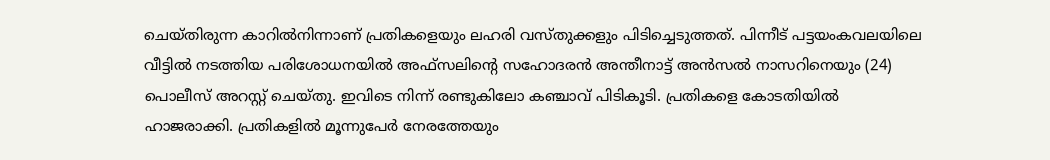ചെയ്തിരുന്ന കാറില്‍നിന്നാണ് പ്രതികളെയും ലഹരി വസ്തുക്കളും പിടിച്ചെടുത്തത്. പിന്നീട് പട്ടയംകവലയിലെ വീട്ടില്‍ നടത്തിയ പരിശോധനയില്‍ അഫ്‌സലിന്റെ സഹോദരന്‍ അന്തീനാട്ട് അന്‍സല്‍ നാസറിനെയും (24) പൊലീസ് അറസ്റ്റ് ചെയ്തു. ഇവിടെ നിന്ന് രണ്ടുകിലോ കഞ്ചാവ് പിടികൂടി. പ്രതികളെ കോടതിയില്‍ ഹാജരാക്കി. പ്രതികളില്‍ മൂന്നുപേര്‍ നേരത്തേയും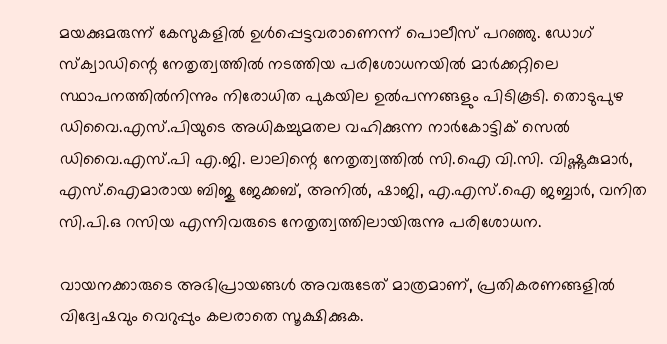മയക്കുമരുന്ന് കേസുകളില്‍ ഉള്‍പ്പെട്ടവരാണെന്ന് പൊലീസ് പറഞ്ഞു. ഡോഗ് സ്‌ക്വാഡിന്റെ നേതൃത്വത്തില്‍ നടത്തിയ പരിശോധനയില്‍ മാര്‍ക്കറ്റിലെ സ്ഥാപനത്തില്‍നിന്നും നിരോധിത പുകയില ഉൽപന്നങ്ങളും പിടികൂടി. തൊടുപുഴ ഡിവൈ.എസ്.പിയുടെ അധികച്ചുമതല വഹിക്കുന്ന നാര്‍കോട്ടിക് സെല്‍ ഡിവൈ.എസ്.പി എ.ജി. ലാലിന്റെ നേതൃത്വത്തില്‍ സി.ഐ വി.സി. വിഷ്ണുകുമാര്‍, എസ്‌.ഐമാരായ ബിജു ജേക്കബ്, അനില്‍, ഷാജി, എ.എസ്‌.ഐ ജബ്ബാര്‍, വനിത സി.പി.ഒ റസിയ എന്നിവരുടെ നേതൃത്വത്തിലായിരുന്നു പരിശോധന.

വായനക്കാരുടെ അഭിപ്രായങ്ങള്‍ അവരുടേത് മാത്രമാണ്, പ്രതികരണങ്ങളിൽ വിദ്വേഷവും വെറുപ്പും കലരാതെ സൂക്ഷിക്കുക.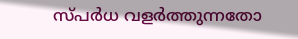സ്പർധ വളർത്തുന്നതോ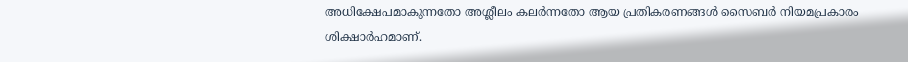അധിക്ഷേപമാകുന്നതോ അശ്ലീലം കലർന്നതോ ആയ പ്രതികരണങ്ങൾ സൈബർ നിയമപ്രകാരം ശിക്ഷാർഹമാണ്.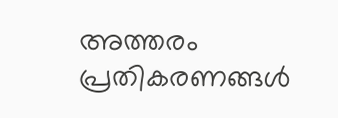അത്തരം പ്രതികരണങ്ങൾ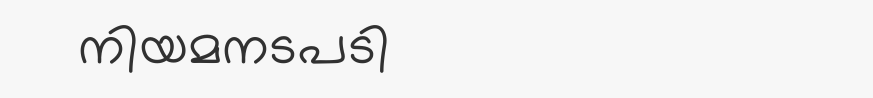നിയമനടപടി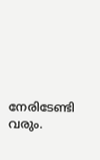നേരിടേണ്ടി വരും.